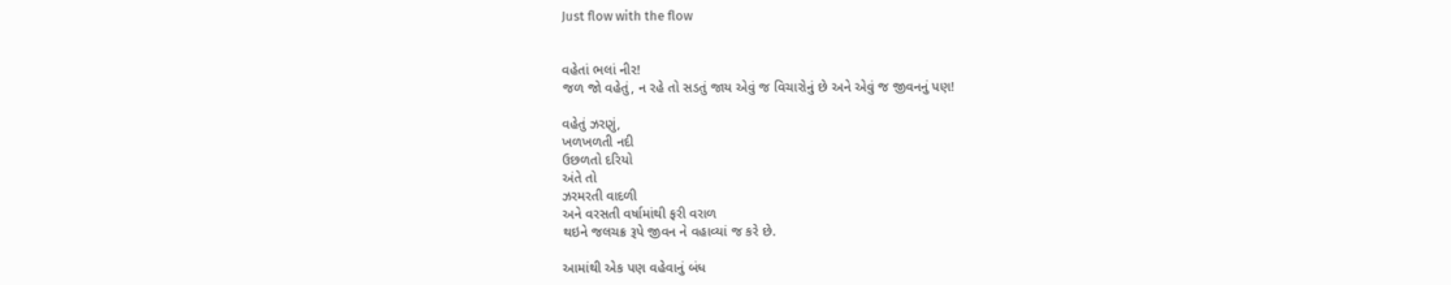Just flow with the flow


વહેતાં ભલાં નીર!
જળ જો વહેતું, ન રહે તો સડતું જાય એવું જ વિચારોનું છે અને એવું જ જીવનનું પણ!

વહેતું ઝરણું,
ખળખળતી નદી
ઉછળતો દરિયો
અંતે તો
ઝરમરતી વાદળી
અને વરસતી વર્ષામાંથી ફરી વરાળ
થઇને જલચક્ર રૂપે જીવન ને વહાવ્યાં જ કરે છે.

આમાંથી એક પણ વહેવાનું બંધ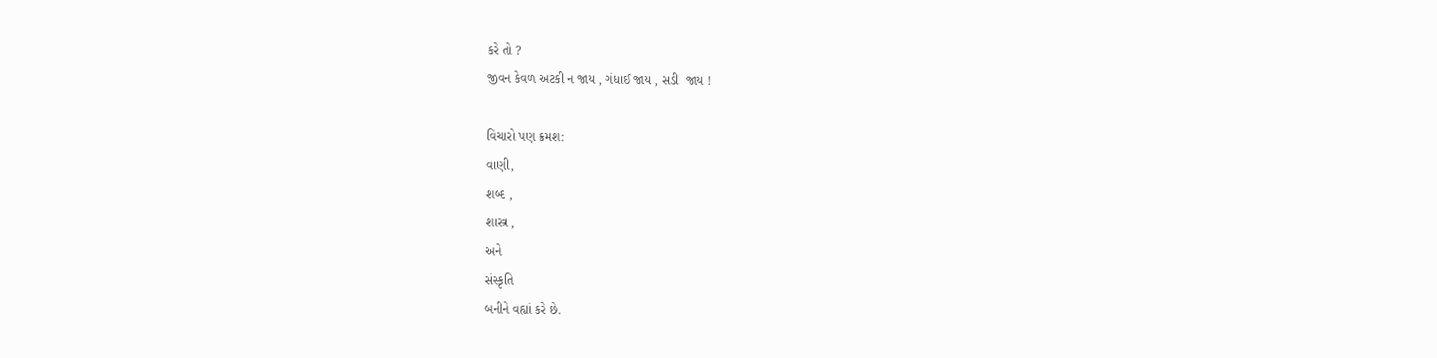કરે તો ?
જીવન કેવળ અટકી ન જાય , ગંધાઈ જાય , સડી  જાય !

વિચારો પણ ક્રમશ:
વાણી,
શબ્દ ,
શાસ્ત્ર ,
અને
સંસ્કૃતિ
બનીને વહ્યાં કરે છે.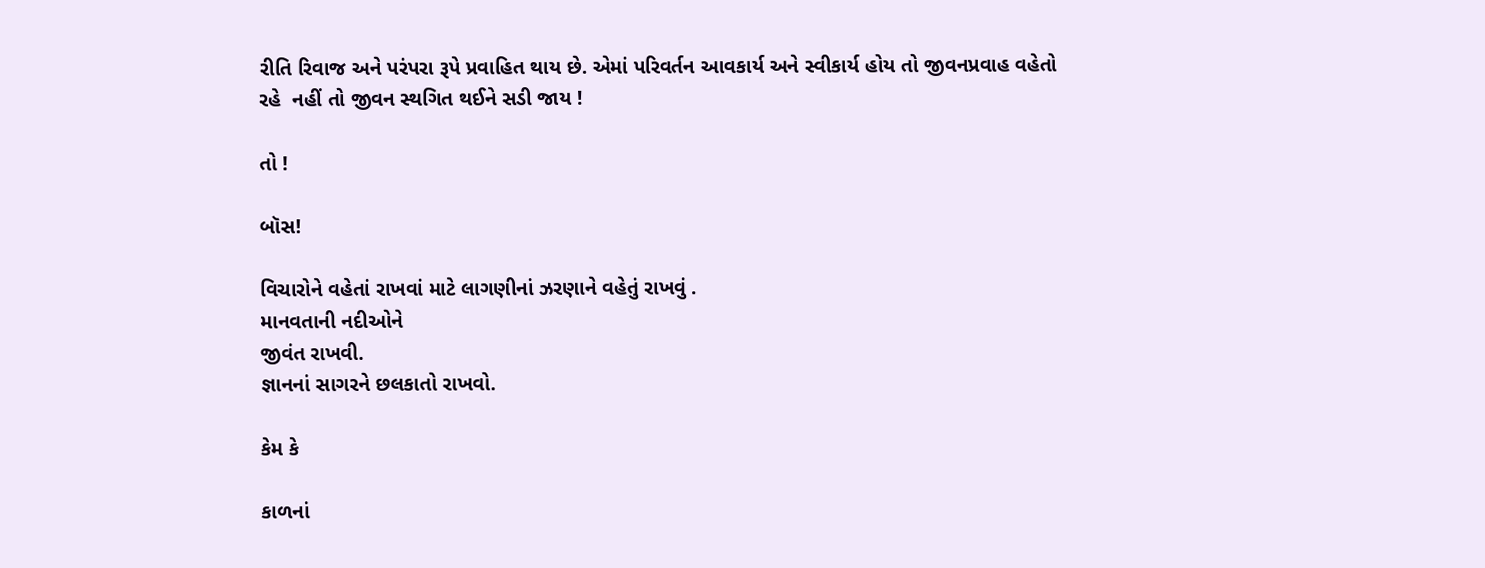રીતિ રિવાજ અને પરંપરા રૂપે પ્રવાહિત થાય છે. એમાં પરિવર્તન આવકાર્ય અને સ્વીકાર્ય હોય તો જીવનપ્રવાહ વહેતો રહે  નહીં તો જીવન સ્થગિત થઈને સડી જાય !

તો !

બૉસ!

વિચારોને વહેતાં રાખવાં માટે લાગણીનાં ઝરણાને વહેતું રાખવું .
માનવતાની નદીઓને
જીવંત રાખવી.
જ્ઞાનનાં સાગરને છલકાતો રાખવો.

કેમ કે

કાળનાં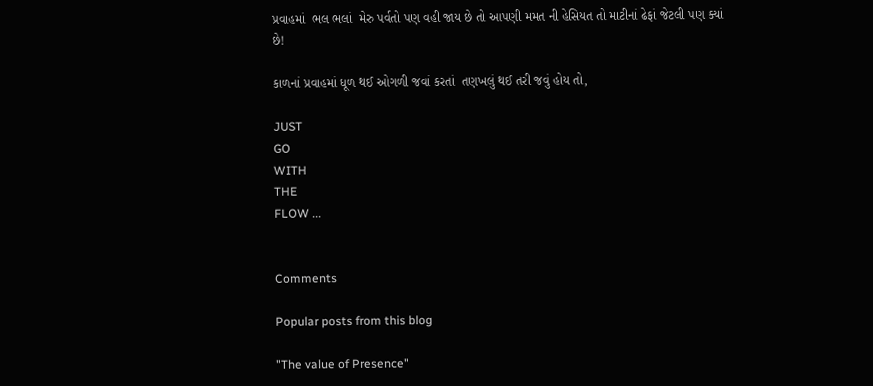પ્રવાહમાં  ભલ ભલાં  મેરુ પર્વતો પણ વહી જાય છે તો આપણી મમત ની હેસિયત તો માટીનાં ઢેફાં જેટલી પણ ક્યાં છે!

કાળનાં પ્રવાહમાં ધૂળ થઈ ઓગળી જવાં કરતાં  તણખલું થઈ તરી જવું હોય તો,

JUST
GO
WITH
THE
FLOW ...


Comments

Popular posts from this blog

"The value of Presence"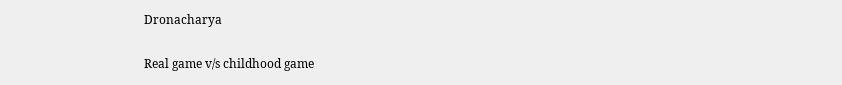Dronacharya

Real game v/s childhood game